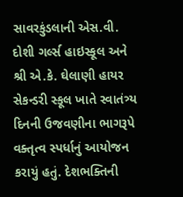સાવરકુંડલાની એસ.વી. દોશી ગર્લ્સ હાઇસ્કૂલ અને શ્રી એ.કે. ઘેલાણી હાયર સેકન્ડરી સ્કૂલ ખાતે સ્વાતંત્ર્ય દિનની ઉજવણીના ભાગરૂપે વક્તૃત્વ સ્પર્ધાનું આયોજન કરાયું હતું. દેશભક્તિની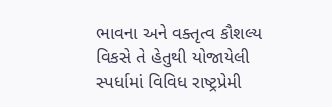ભાવના અને વક્તૃત્વ કૌશલ્ય વિકસે તે હેતુથી યોજાયેલી સ્પર્ધામાં વિવિધ રાષ્ટ્રપ્રેમી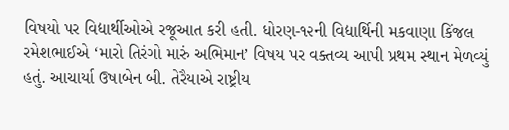વિષયો પર વિદ્યાર્થીઓએ રજૂઆત કરી હતી. ધોરણ-૧૨ની વિદ્યાર્થિની મકવાણા કિંજલ રમેશભાઈએ ‘મારો તિરંગો મારું અભિમાન’ વિષય પર વક્તવ્ય આપી પ્રથમ સ્થાન મેળવ્યું હતું. આચાર્યા ઉષાબેન બી. તેરૈયાએ રાષ્ટ્રીય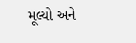મૂલ્યો અને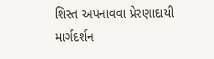શિસ્ત અપનાવવા પ્રેરણાદાયી માર્ગદર્શન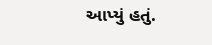આપ્યું હતું.